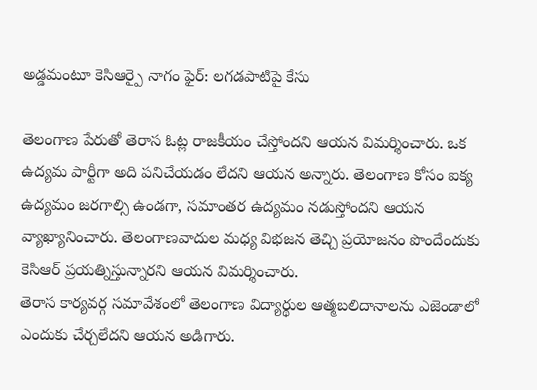అడ్డమంటూ కెసిఆర్పై నాగం ఫైర్: లగడపాటిపై కేసు

తెలంగాణ పేరుతో తెరాస ఓట్ల రాజకీయం చేస్తోందని ఆయన విమర్శించారు. ఒక ఉద్యమ పార్టీగా అది పనిచేయడం లేదని ఆయన అన్నారు. తెలంగాణ కోసం ఐక్య ఉద్యమం జరగాల్సి ఉండగా, సమాంతర ఉద్యమం నడుస్తోందని ఆయన వ్యాఖ్యానించారు. తెలంగాణవాదుల మధ్య విభజన తెచ్చి ప్రయోజనం పొందేందుకు కెసిఆర్ ప్రయత్నిస్తున్నారని ఆయన విమర్శించారు.
తెరాస కార్యవర్గ సమావేశంలో తెలంగాణ విద్యార్థుల ఆత్మబలిదానాలను ఎజెండాలో ఎందుకు చేర్చలేదని ఆయన అడిగారు.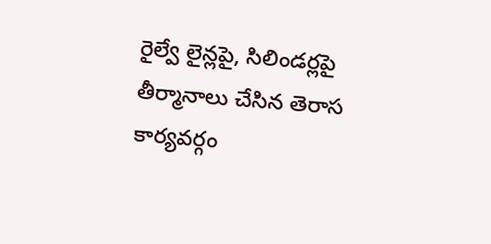రైల్వే లైన్లపై, సిలిండర్లపై తీర్మానాలు చేసిన తెరాస కార్యవర్గం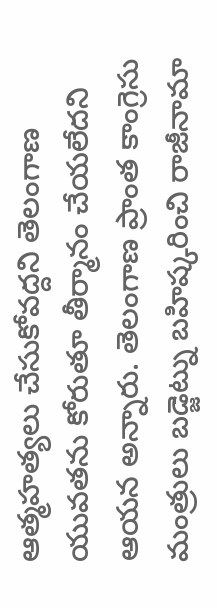ఆత్మహత్యలు చేసుకోవద్దని తెలంగాణ యువతను కోరుతూ తీర్మానం చేయలేదని ఆయన అన్నారు. తెలంగాణ ప్రాంత కాంగ్రెసు మంత్రులు బడ్జెట్ను బహిష్కరించి రాజీనామా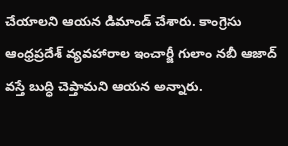చేయాలని ఆయన డిమాండ్ చేశారు. కాంగ్రెసు ఆంధ్రప్రదేశ్ వ్యవహారాల ఇంచార్జీ గులాం నబీ ఆజాద్ వస్తే బుద్ధి చెప్తామని ఆయన అన్నారు.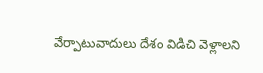వేర్పాటువాదులు దేశం విడిచి వెళ్లాలని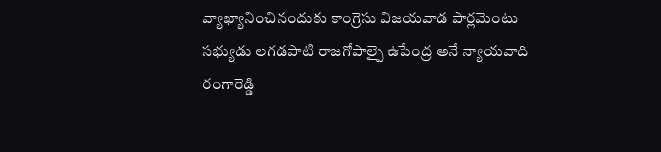వ్యాఖ్యానించినందుకు కాంగ్రెసు విజయవాడ పార్లమెంటు సభ్యుడు లగడపాటి రాజగోపాల్పై ఉపేంద్ర అనే న్యాయవాది రంగారెడ్డి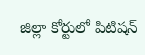జిల్లా కోర్టులో పిటిషన్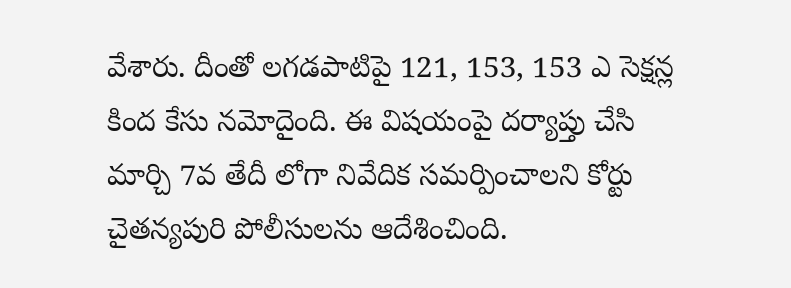వేశారు. దీంతో లగడపాటిపై 121, 153, 153 ఎ సెక్షన్ల కింద కేసు నమోదైంది. ఈ విషయంపై దర్యాప్తు చేసి మార్చి 7వ తేదీ లోగా నివేదిక సమర్పించాలని కోర్టు చైతన్యపురి పోలీసులను ఆదేశించింది.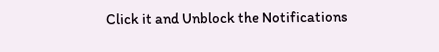Click it and Unblock the Notifications